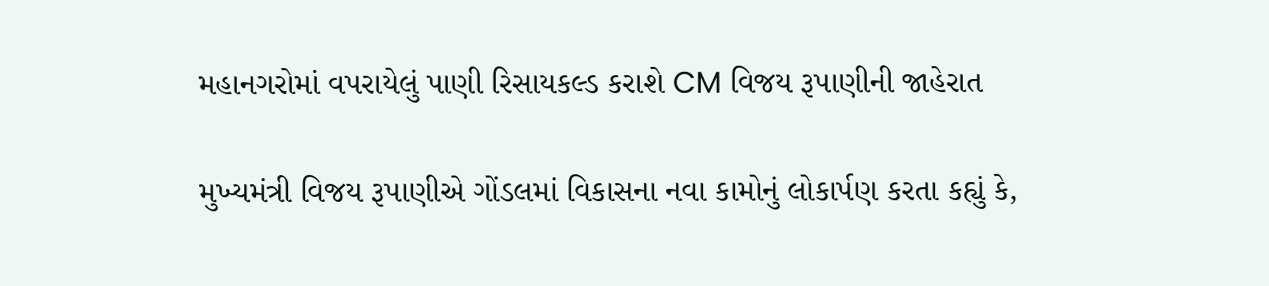મહાનગરોમાં વપરાયેલું પાણી રિસાયકલ્ડ કરાશે CM વિજય રૂપાણીની જાહેરાત

મુખ્યમંત્રી વિજય રૂપાણીએ ગોંડલમાં વિકાસના નવા કામોનું લોકાર્પણ કરતા કહ્યું કે,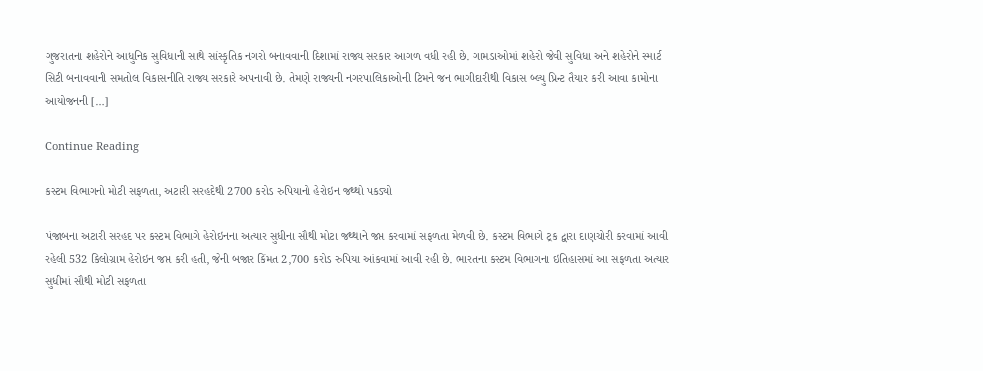ગુજરાતના શહેરોને આધુનિક સુવિધાની સાથે સાંસ્કૃતિક નગરો બનાવવાની દિશામાં રાજ્ય સરકાર આગળ વધી રહી છે. ગામડાઓમાં શહેરો જેવી સુવિધા અને શહેરોને સ્માર્ટ સિટી બનાવવાની સમતોલ વિકાસનીતિ રાજ્ય સરકારે અપનાવી છે. તેમણે રાજ્યની નગરપાલિકાઓની ટિમને જન ભાગીદારીથી વિકાસ બ્લ્યુ પ્રિન્ટ તૈયાર કરી આવા કામોના આયોજનની […]

Continue Reading

કસ્ટમ વિભાગનો મોટી સફળતા, અટારી સરહદેથી 2700 કરોડ રુપિયાનો હેરોઇન જથ્થો પકડ્યો

પંજાબના અટારી સરહદ પર કસ્ટમ વિભાગે હેરોઇનના અત્યાર સુધીના સૌથી મોટા જથ્થાને જપ્ત કરવામાં સફળતા મેળવી છે. કસ્ટમ વિભાગે ટ્રક દ્વારા દાણચોરી કરવામાં આવી રહેલી 532 કિલોગ્રામ હેરોઇન જપ્ત કરી હતી, જેની બજાર કિંમત 2,700 કરોડ રુપિયા આંકવામાં આવી રહી છે. ભારતના કસ્ટમ વિભાગના ઇતિહાસમાં આ સફળતા અત્યાર સુધીમાં સૌથી મોટી સફળતા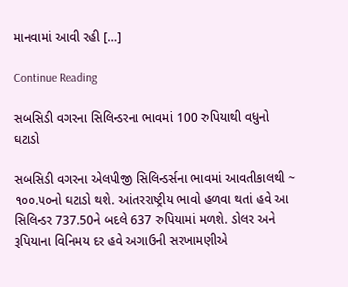માનવામાં આવી રહી […]

Continue Reading

સબસિડી વગરના સિલિન્ડરના ભાવમાં 100 રુપિયાથી વધુનો ઘટાડો

સબસિડી વગરના એલપીજી સિલિન્ડર્સના ભાવમાં આવતીકાલથી ~ ૧૦૦.૫૦નો ઘટાડો થશે. આંતરરાષ્ટ્રીય ભાવો હળવા થતાં હવે આ સિલિન્ડર 737.50ને બદલે 637 રુપિયામાં મળશે. ડોલર અને રૂપિયાના વિનિમય દર હવે અગાઉની સરખામણીએ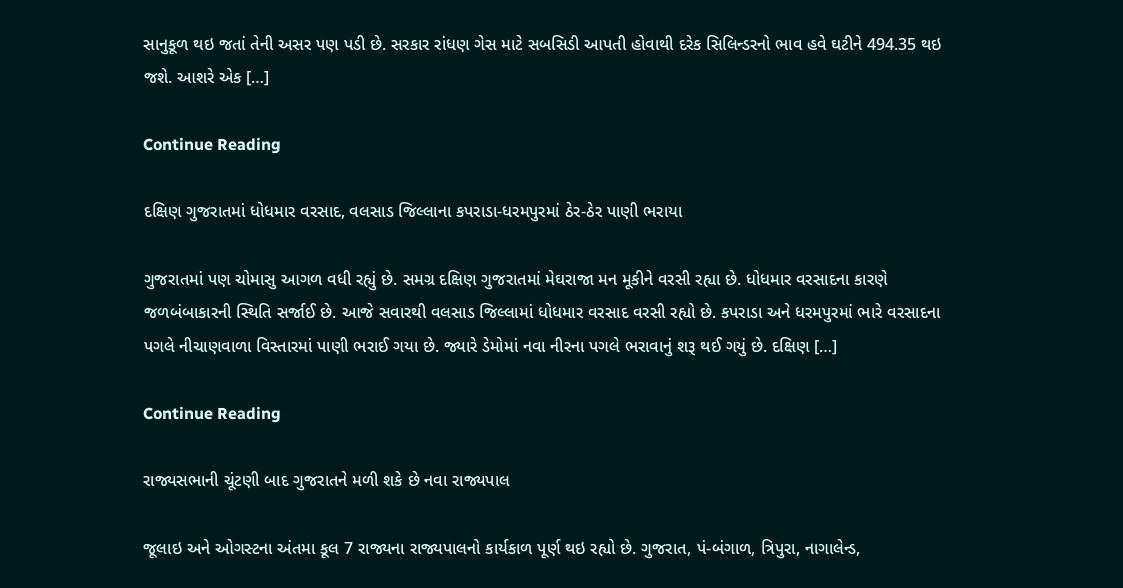સાનુકૂળ થઇ જતાં તેની અસર પણ પડી છે. સરકાર રાંધણ ગેસ માટે સબસિડી આપતી હોવાથી દરેક સિલિન્ડરનો ભાવ હવે ઘટીને 494.35 થઇ જશે. આશરે એક […]

Continue Reading

દક્ષિણ ગુજરાતમાં ધોધમાર વરસાદ, વલસાડ જિલ્લાના કપરાડા-ધરમપુરમાં ઠેર-ઠેર પાણી ભરાયા

ગુજરાતમાં પણ ચોમાસુ આગળ વધી રહ્યું છે. સમગ્ર દક્ષિણ ગુજરાતમાં મેઘરાજા મન મૂકીને વરસી રહ્યા છે. ધોધમાર વરસાદના કારણે જળબંબાકારની સ્થિતિ સર્જાઈ છે. આજે સવારથી વલસાડ જિલ્લામાં ધોધમાર વરસાદ વરસી રહ્યો છે. કપરાડા અને ધરમપુરમાં ભારે વરસાદના પગલે નીચાણવાળા વિસ્તારમાં પાણી ભરાઈ ગયા છે. જ્યારે ડેમોમાં નવા નીરના પગલે ભરાવાનું શરૂ થઈ ગયું છે. દક્ષિણ […]

Continue Reading

રાજ્યસભાની ચૂંટણી બાદ ગુજરાતને મળી શકે છે નવા રાજ્યપાલ

જૂલાઇ અને ઓગસ્ટના અંતમા કૂલ 7 રાજ્યના રાજ્યપાલનો કાર્યકાળ પૂર્ણ થઇ રહ્યો છે. ગુજરાત, પં-બંગાળ, ત્રિપુરા, નાગાલેન્ડ,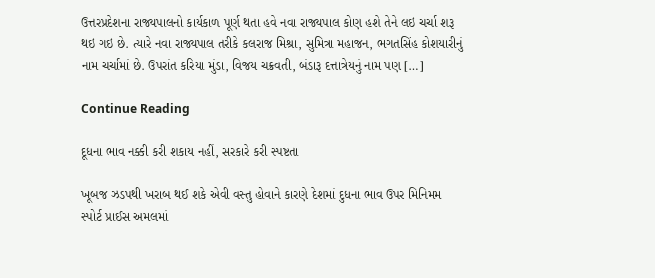ઉત્તરપ્રદેશના રાજ્યપાલનો કાર્યકાળ પૂર્ણ થતા હવે નવા રાજ્યપાલ કોણ હશે તેને લઇ ચર્ચા શરૂ થઇ ગઇ છે. ત્યારે નવા રાજ્યપાલ તરીકે કલરાજ મિશ્રા, સુમિત્રા મહાજન, ભગતસિંહ કોશયારીનું નામ ચર્ચામાં છે. ઉપરાંત કરિયા મુંડા, વિજય ચક્રવતી, બંડારૂ દત્તાત્રેયનું નામ પણ […]

Continue Reading

દૂધના ભાવ નક્કી કરી શકાય નહીં, સરકારે કરી સ્પષ્ટતા

ખૂબજ ઝડપથી ખરાબ થઈ શકે એવી વસ્તુ હોવાને કારણે દેશમાં દુધના ભાવ ઉપર મિનિમમ સ્પોર્ટ પ્રાઈસ અમલમાં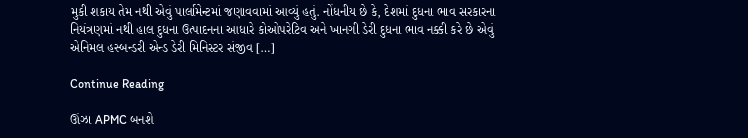મુકી શકાય તેમ નથી એવું પાર્લામેન્ટમાં જણાવવામાં આવ્યું હતું. નોંધનીય છે કે, દેશમાં દુધના ભાવ સરકારના નિયંત્રણમાં નથી હાલ દુધના ઉત્પાદનના આધારે કોઓપરેટિવ અને ખાનગી ડેરી દુધના ભાવ નક્કી કરે છે એવું એનિમલ હસ્બન્ડરી એન્ડ ડેરી મિનિસ્ટર સંજીવ […]

Continue Reading

ઊંઝા APMC બનશે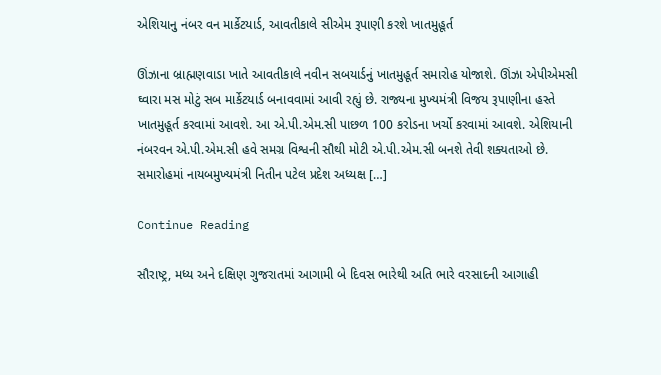એશિયાનુ નંબર વન માર્કેટયાર્ડ, આવતીકાલે સીએમ રૂપાણી કરશે ખાતમુહૂર્ત

ઊંઝાના બ્રાહ્મણવાડા ખાતે આવતીકાલે નવીન સબયાર્ડનું ખાતમુહૂર્ત સમારોહ યોજાશે. ઊંઝા એપીએમસી ઘ્વારા મસ મોટું સબ માર્કેટયાર્ડ બનાવવામાં આવી રહ્યું છે. રાજ્યના મુખ્યમંત્રી વિજય રૂપાણીના હસ્તે ખાતમુહૂર્ત કરવામાં આવશે. આ એ.પી.એમ.સી પાછળ 100 કરોડના ખર્ચો કરવામાં આવશે. એશિયાની નંબરવન એ.પી.એમ.સી હવે સમગ્ર વિશ્વની સૌથી મોટી એ.પી.એમ.સી બનશે તેવી શક્યતાઓ છે. સમારોહમાં નાયબમુખ્યમંત્રી નિતીન પટેલ પ્રદેશ અધ્યક્ષ […]

Continue Reading

સૌરાષ્ટ્ર, મધ્ય અને દક્ષિણ ગુજરાતમાં આગામી બે દિવસ ભારેથી અતિ ભારે વરસાદની આગાહી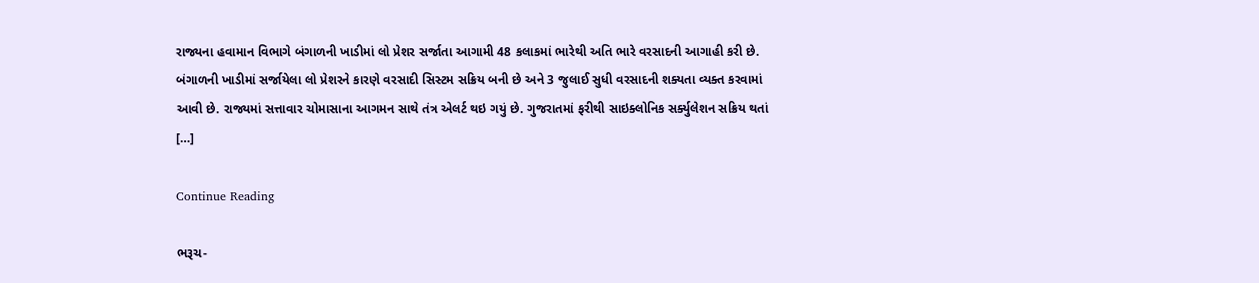રાજ્યના હવામાન વિભાગે બંગાળની ખાડીમાં લો પ્રેશર સર્જાતા આગામી 48 કલાકમાં ભારેથી અતિ ભારે વરસાદની આગાહી કરી છે. બંગાળની ખાડીમાં સર્જાયેલા લો પ્રેશરને કારણે વરસાદી સિસ્ટમ સક્રિય બની છે અને 3 જુલાઈ સુધી વરસાદની શક્યતા વ્યક્ત કરવામાં આવી છે. રાજ્યમાં સત્તાવાર ચોમાસાના આગમન સાથે તંત્ર એલર્ટ થઇ ગયું છે. ગુજરાતમાં ફરીથી સાઇક્લોનિક સર્ક્યુલેશન સક્રિય થતાં […]

Continue Reading

ભરૂચ-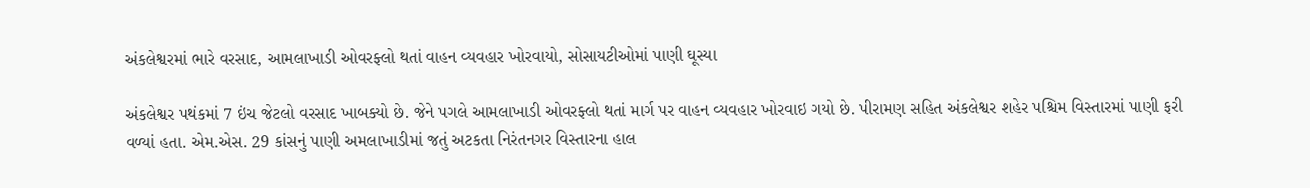અંકલેશ્વરમાં ભારે વરસાદ, આમલાખાડી ઓવરફ્લો થતાં વાહન વ્યવહાર ખોરવાયો, સોસાયટીઓમાં પાણી ઘૂસ્યા

અંકલેશ્વર પથંકમાં 7 ઇંચ જેટલો વરસાદ ખાબક્યો છે. જેને પગલે આમલાખાડી ઓવરફ્લો થતાં માર્ગ પર વાહન વ્યવહાર ખોરવાઇ ગયો છે. પીરામણ સહિત અંકલેશ્વર શહેર પશ્ચિમ વિસ્તારમાં પાણી ફરી વળ્યાં હતા. એમ.એસ. 29 કાંસનું પાણી અમલાખાડીમાં જતું અટકતા નિરંતનગર વિસ્તારના હાલ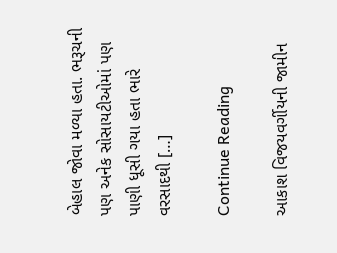બેહાલ જોવા મળ્યા હતા. ભરૂચની પણ અનેક સોસાયટીઓમાં પણ પાણી ધૂસી ગયા હતા ભારે વરસાદથી […]

Continue Reading

આકાશ વિજયવર્ગીયની જામીન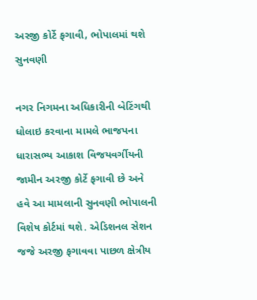અરજી કોર્ટે ફગાવી, ભોપાલમાં થશે સુનવણી

નગર નિગમના અધિકારીની બેટિંગથી ધોલાઇ કરવાના મામલે ભાજપના ધારાસભ્ય આકાશ વિજયવર્ગીયની જામીન અરજી કોર્ટે ફગાવી છે અને હવે આ મામલાની સુનવણી ભોપાલની વિશેષ કોર્ટમાં થશે. એડિશનલ સેશન જજે અરજી ફગાવવા પાછળ ક્ષેત્રીય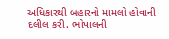અધિકારથી બહારનો મામલો હોવાની દલીલ કરી. ભોપાલની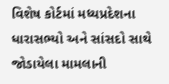વિશેષ કોર્ટમાં મધ્યપ્રદેશના ધારાસભ્યો અને સાંસદો સાથે જોડાયેલા મામલાની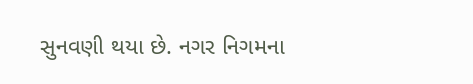સુનવણી થયા છે. નગર નિગમના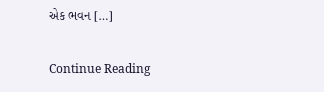એક ભવન […]

Continue Reading